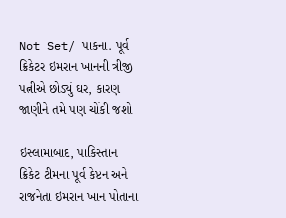Not Set/ પાકના. પૂર્વ ક્રિકેટર ઇમરાન ખાનની ત્રીજી પત્નીએ છોડ્યું ઘર, કારણ જાણીને તમે પણ ચોંકી જશો

ઇસ્લામાબાદ, પાકિસ્તાન ક્રિકેટ ટીમના પૂર્વ કેપ્ટન અને રાજનેતા ઇમરાન ખાન પોતાના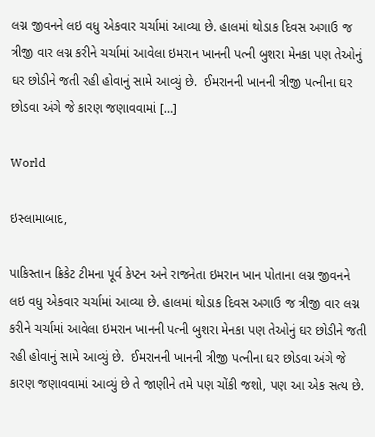લગ્ન જીવનને લઇ વધુ એકવાર ચર્ચામાં આવ્યા છે. હાલમાં થોડાક દિવસ અગાઉ જ ત્રીજી વાર લગ્ન કરીને ચર્ચામાં આવેલા ઇમરાન ખાનની પત્ની બુશરા મેનકા પણ તેઓનું ઘર છોડીને જતી રહી હોવાનું સામે આવ્યું છે.  ઈમરાનની ખાનની ત્રીજી પત્નીના ઘર છોડવા અંગે જે કારણ જણાવવામાં […]

World

ઇસ્લામાબાદ,

પાકિસ્તાન ક્રિકેટ ટીમના પૂર્વ કેપ્ટન અને રાજનેતા ઇમરાન ખાન પોતાના લગ્ન જીવનને લઇ વધુ એકવાર ચર્ચામાં આવ્યા છે. હાલમાં થોડાક દિવસ અગાઉ જ ત્રીજી વાર લગ્ન કરીને ચર્ચામાં આવેલા ઇમરાન ખાનની પત્ની બુશરા મેનકા પણ તેઓનું ઘર છોડીને જતી રહી હોવાનું સામે આવ્યું છે.  ઈમરાનની ખાનની ત્રીજી પત્નીના ઘર છોડવા અંગે જે કારણ જણાવવામાં આવ્યું છે તે જાણીને તમે પણ ચોંકી જશો, પણ આ એક સત્ય છે.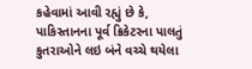કહેવામાં આવી રહ્યું છે કે, પાકિસ્તાનના પૂર્વ ક્રિકેટરના પાલતું કુતરાઓને લઇ બંને વચ્ચે થયેલા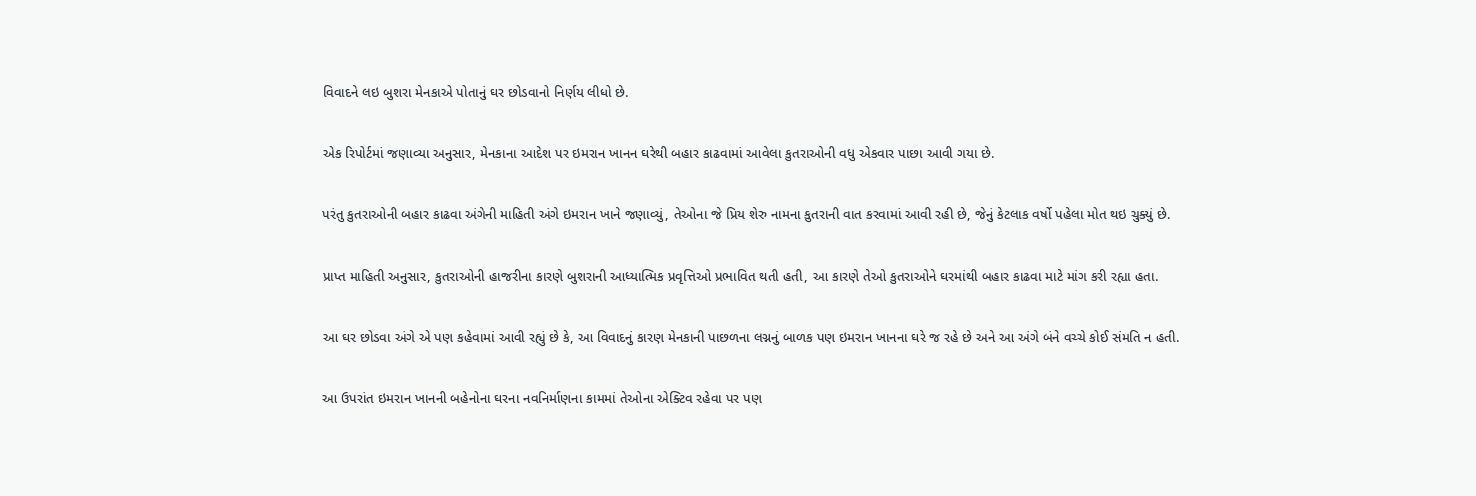વિવાદને લઇ બુશરા મેનકાએ પોતાનું ઘર છોડવાનો નિર્ણય લીધો છે.

એક રિપોર્ટમાં જણાવ્યા અનુસાર, મેનકાના આદેશ પર ઇમરાન ખાનન ઘરેથી બહાર કાઢવામાં આવેલા કુતરાઓની વધુ એકવાર પાછા આવી ગયા છે.

પરંતુ કુતરાઓની બહાર કાઢવા અંગેની માહિતી અંગે ઇમરાન ખાને જણાવ્યું, તેઓના જે પ્રિય શેરુ નામના કુતરાની વાત કરવામાં આવી રહી છે, જેનું કેટલાક વર્ષો પહેલા મોત થઇ ચુક્યું છે.

પ્રાપ્ત માહિતી અનુસાર, કુતરાઓની હાજરીના કારણે બુશરાની આધ્યાત્મિક પ્રવૃત્તિઓ પ્રભાવિત થતી હતી, આ કારણે તેઓ કુતરાઓને ઘરમાંથી બહાર કાઢવા માટે માંગ કરી રહ્યા હતા.

આ ઘર છોડવા અંગે એ પણ કહેવામાં આવી રહ્યું છે કે, આ વિવાદનું કારણ મેનકાની પાછળના લગ્નનું બાળક પણ ઇમરાન ખાનના ઘરે જ રહે છે અને આ અંગે બંને વચ્ચે કોઈ સંમતિ ન હતી.

આ ઉપરાંત ઇમરાન ખાનની બહેનોના ઘરના નવનિર્માણના કામમાં તેઓના એક્ટિવ રહેવા પર પણ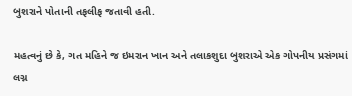બુશરાને પોતાની તફલીફ જતાવી હતી.

મહત્વનું છે કે, ગત મહિને જ ઇમરાન ખાન અને તલાકશુદા બુશરાએ એક ગોપનીય પ્રસંગમાં લગ્ન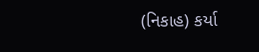(નિકાહ) કર્યા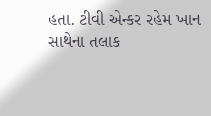હતા. ટીવી એન્કર રહેમ ખાન સાથેના તલાક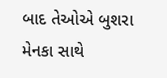બાદ તેઓએ બુશરા મેનકા સાથે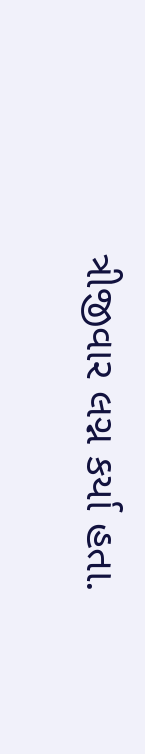ત્રીજીવાર લગ્ન કર્યા હતા.